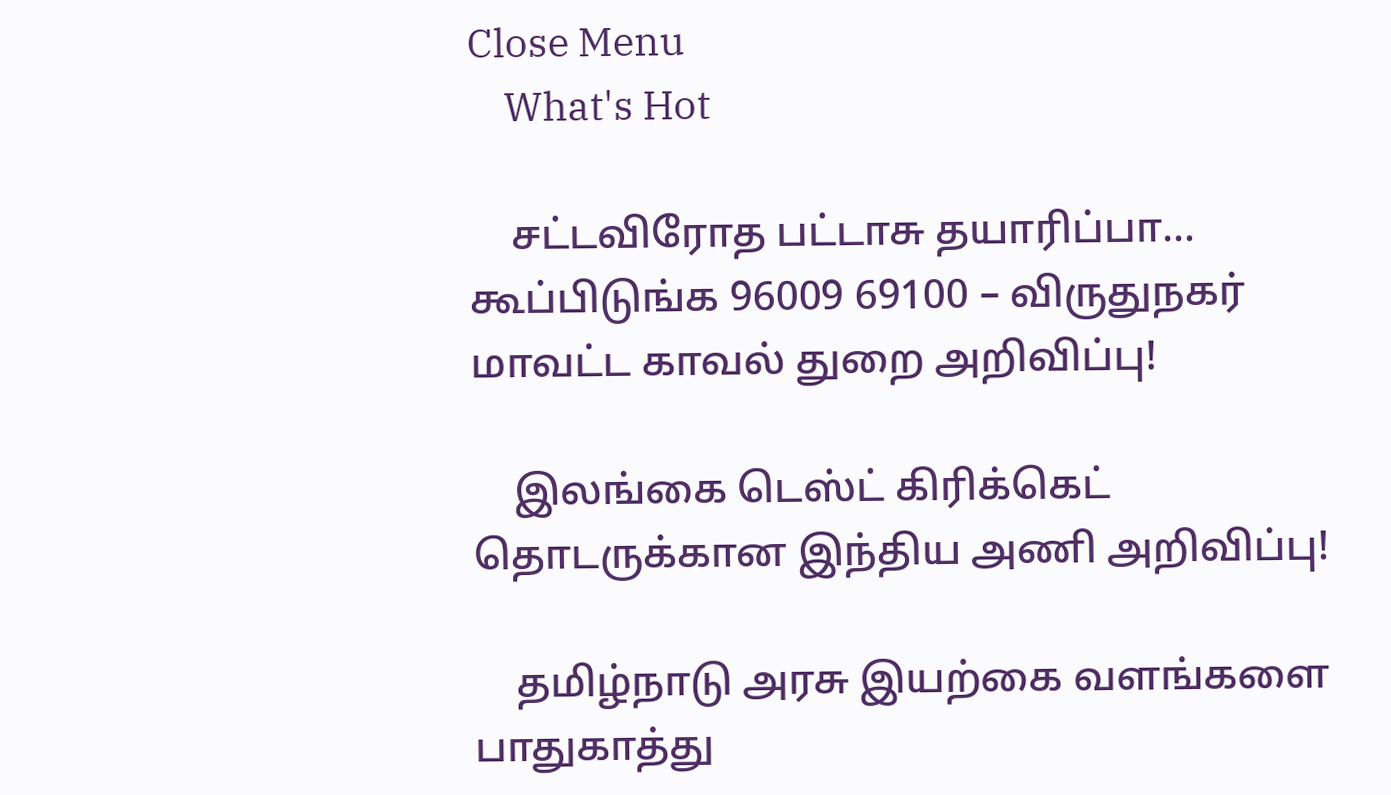Close Menu
    What's Hot

    சட்டவிரோத பட்டாசு தயாரிப்பா… கூப்பிடுங்க 96009 69100 – விருதுநகர் மாவட்ட காவல் துறை அறிவிப்பு!

    இலங்கை டெஸ்ட் கிரிக்கெட் தொடருக்கான இந்திய அணி அறிவிப்பு!

    தமிழ்நாடு அரசு இயற்கை வளங்களை பாதுகாத்து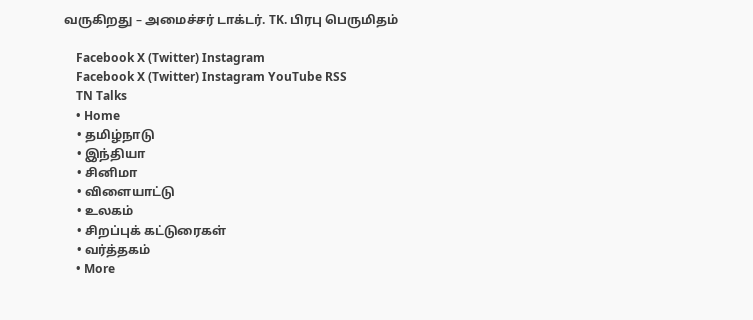வருகிறது – அமைச்சர் டாக்டர். TK. பிரபு பெருமிதம்

    Facebook X (Twitter) Instagram
    Facebook X (Twitter) Instagram YouTube RSS
    TN Talks
    • Home
    • தமிழ்நாடு
    • இந்தியா
    • சினிமா
    • விளையாட்டு
    • உலகம்
    • சிறப்புக் கட்டுரைகள்
    • வர்த்தகம்
    • More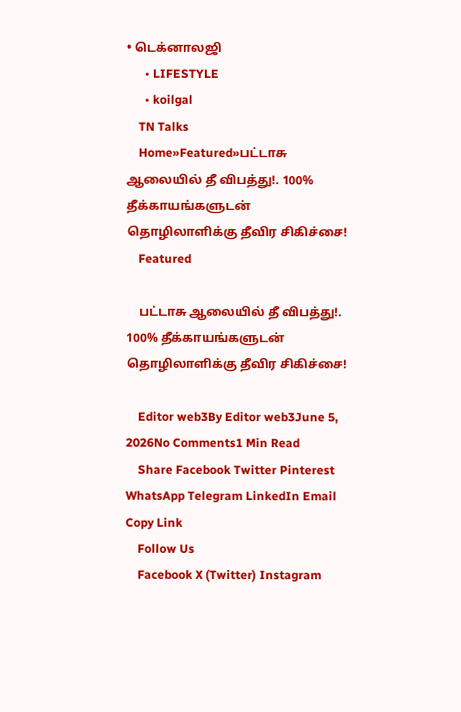• டெக்னாலஜி
      • LIFESTYLE
      • koilgal
    TN Talks
    Home»Featured»பட்டாசு ஆலையில் தீ விபத்து!. 100% தீக்காயங்களுடன் தொழிலாளிக்கு தீவிர சிகிச்சை!
    Featured

    பட்டாசு ஆலையில் தீ விபத்து!. 100% தீக்காயங்களுடன் தொழிலாளிக்கு தீவிர சிகிச்சை!

    Editor web3By Editor web3June 5, 2026No Comments1 Min Read
    Share Facebook Twitter Pinterest WhatsApp Telegram LinkedIn Email Copy Link
    Follow Us
    Facebook X (Twitter) Instagram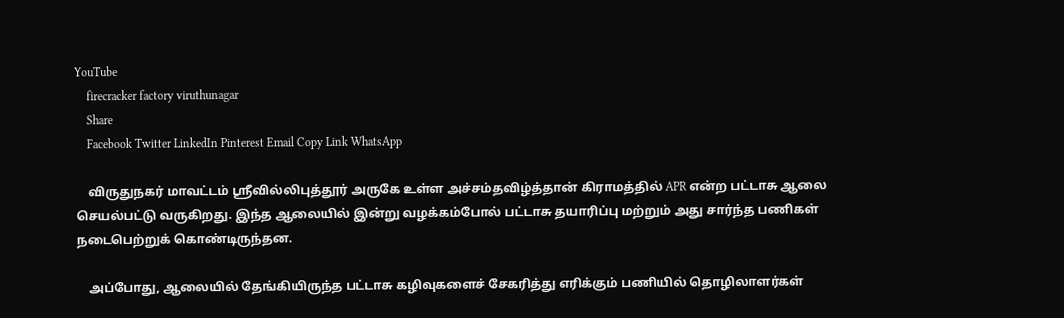YouTube
    firecracker factory viruthunagar
    Share
    Facebook Twitter LinkedIn Pinterest Email Copy Link WhatsApp

    விருதுநகர் மாவட்டம் ஸ்ரீவில்லிபுத்தூர் அருகே உள்ள அச்சம்தவிழ்த்தான் கிராமத்தில் APR என்ற பட்டாசு ஆலை செயல்பட்டு வருகிறது. இந்த ஆலையில் இன்று வழக்கம்போல் பட்டாசு தயாரிப்பு மற்றும் அது சார்ந்த பணிகள் நடைபெற்றுக் கொண்டிருந்தன.

    அப்போது, ஆலையில் தேங்கியிருந்த பட்டாசு கழிவுகளைச் சேகரித்து எரிக்கும் பணியில் தொழிலாளர்கள்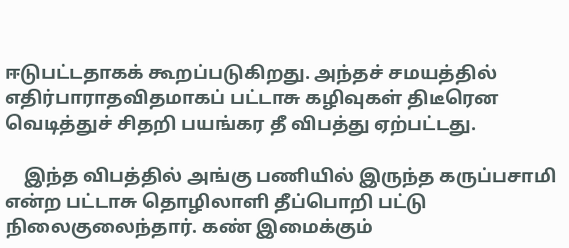ஈடுபட்டதாகக் கூறப்படுகிறது. அந்தச் சமயத்தில் எதிர்பாராதவிதமாகப் பட்டாசு கழிவுகள் திடீரென வெடித்துச் சிதறி பயங்கர தீ விபத்து ஏற்பட்டது.

    இந்த விபத்தில் அங்கு பணியில் இருந்த கருப்பசாமி என்ற பட்டாசு தொழிலாளி தீப்பொறி பட்டு நிலைகுலைந்தார். கண் இமைக்கும்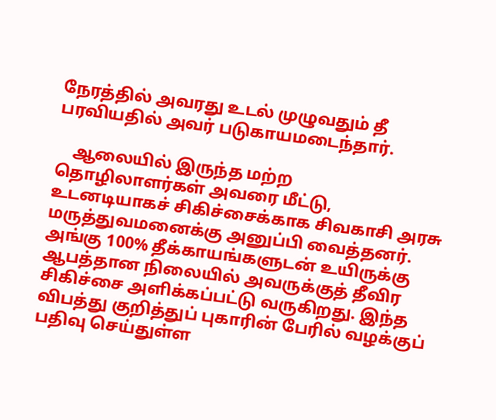நேரத்தில் அவரது உடல் முழுவதும் தீ பரவியதில் அவர் படுகாயமடைந்தார்.

    ஆலையில் இருந்த மற்ற தொழிலாளர்கள் அவரை மீட்டு, உடனடியாகச் சிகிச்சைக்காக சிவகாசி அரசு மருத்துவமனைக்கு அனுப்பி வைத்தனர். அங்கு 100% தீக்காயங்களுடன் உயிருக்கு ஆபத்தான நிலையில் அவருக்குத் தீவிர சிகிச்சை அளிக்கப்பட்டு வருகிறது. இந்த விபத்து குறித்துப் புகாரின் பேரில் வழக்குப் பதிவு செய்துள்ள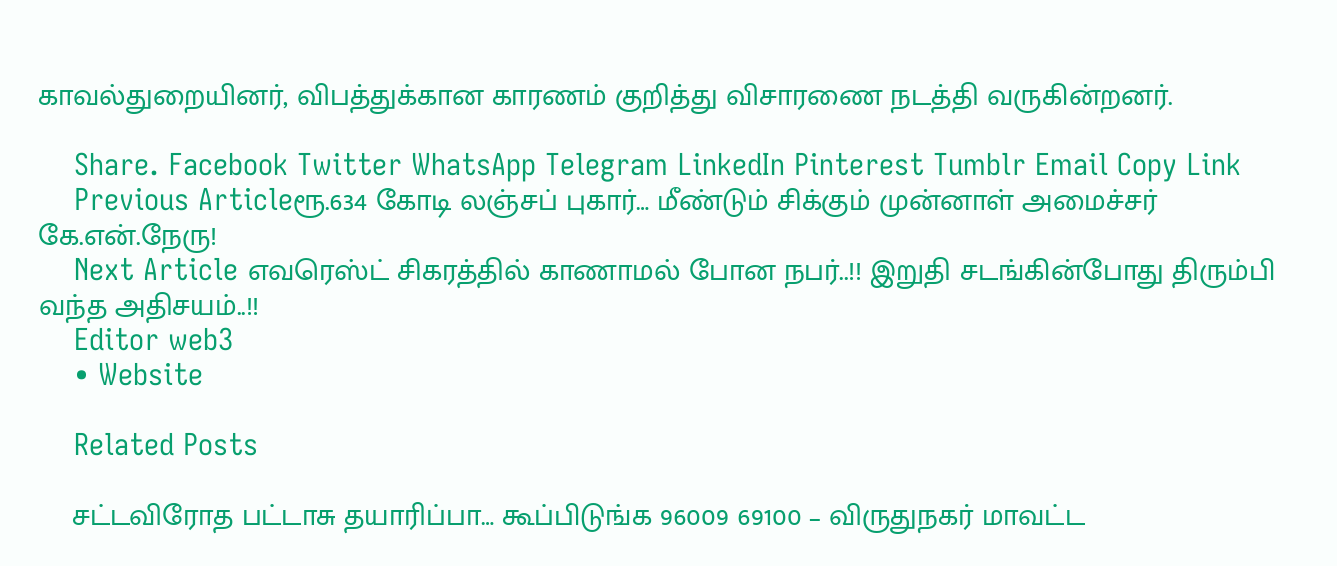காவல்துறையினர், விபத்துக்கான காரணம் குறித்து விசாரணை நடத்தி வருகின்றனர்.

    Share. Facebook Twitter WhatsApp Telegram LinkedIn Pinterest Tumblr Email Copy Link
    Previous Articleரூ.634 கோடி லஞ்சப் புகார்… மீண்டும் சிக்கும் முன்னாள் அமைச்சர் கே.என்.நேரு!
    Next Article எவரெஸ்ட் சிகரத்தில் காணாமல் போன நபர்..!! இறுதி சடங்கின்போது திரும்பி வந்த அதிசயம்..!!
    Editor web3
    • Website

    Related Posts

    சட்டவிரோத பட்டாசு தயாரிப்பா… கூப்பிடுங்க 96009 69100 – விருதுநகர் மாவட்ட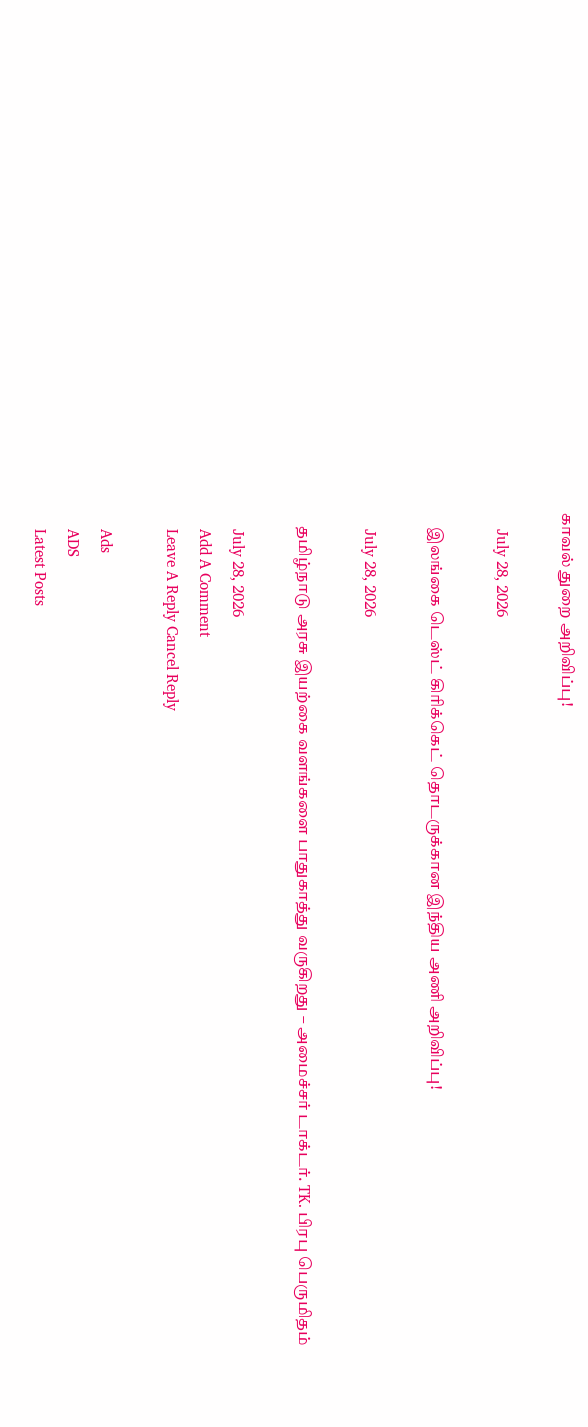காவல் துறை அறிவிப்பு!

    July 28, 2026

    இலங்கை டெஸ்ட் கிரிக்கெட் தொடருக்கான இந்திய அணி அறிவிப்பு!

    July 28, 2026

    தமிழ்நாடு அரசு இயற்கை வளங்களை பாதுகாத்து வருகிறது – அமைச்சர் டாக்டர். TK. பிரபு பெருமிதம்

    July 28, 2026
    Add A Comment
    Leave A Reply Cancel Reply

    Ads
    ADS
    Latest Posts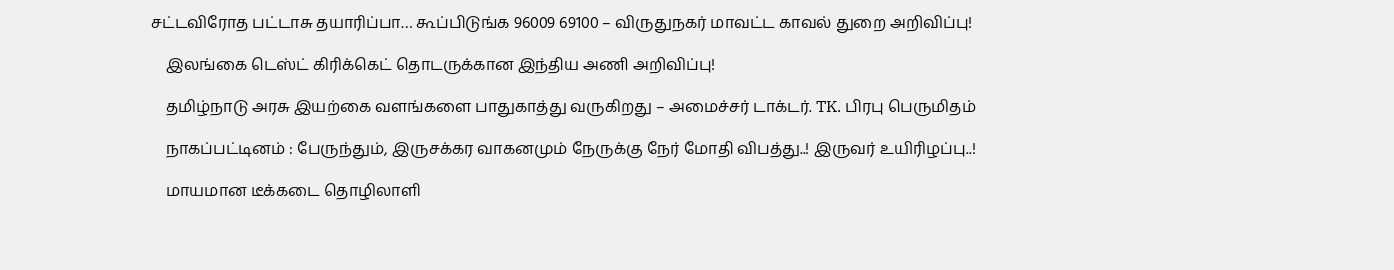சட்டவிரோத பட்டாசு தயாரிப்பா… கூப்பிடுங்க 96009 69100 – விருதுநகர் மாவட்ட காவல் துறை அறிவிப்பு!

    இலங்கை டெஸ்ட் கிரிக்கெட் தொடருக்கான இந்திய அணி அறிவிப்பு!

    தமிழ்நாடு அரசு இயற்கை வளங்களை பாதுகாத்து வருகிறது – அமைச்சர் டாக்டர். TK. பிரபு பெருமிதம்

    நாகப்பட்டினம் : பேருந்தும், இருசக்கர வாகனமும் நேருக்கு நேர் மோதி விபத்து..! இருவர் உயிரிழப்பு..!

    மாயமான டீக்கடை தொழிலாளி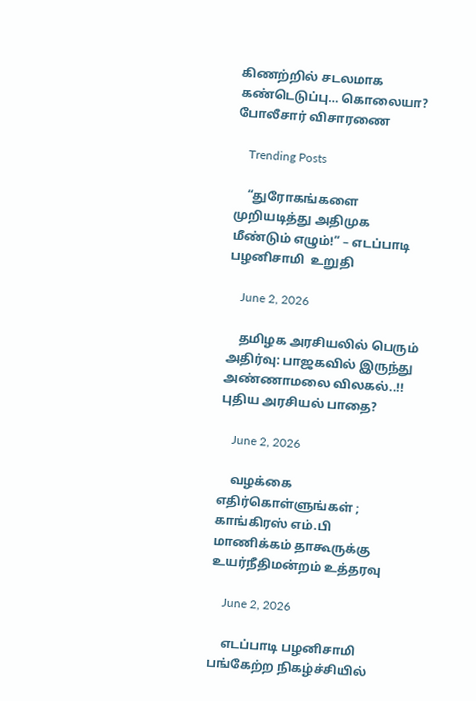கிணற்றில் சடலமாக கண்டெடுப்பு… கொலையா? போலீசார் விசாரணை

    Trending Posts

    “துரோகங்களை முறியடித்து அதிமுக மீண்டும் எழும்!” – எடப்பாடி பழனிசாமி  உறுதி

    June 2, 2026

    தமிழக அரசியலில் பெரும் அதிர்வு: பாஜகவில் இருந்து அண்ணாமலை விலகல்..!! புதிய அரசியல் பாதை?

    June 2, 2026

    வழக்கை எதிர்கொள்ளுங்கள் ; காங்கிரஸ் எம்.பி மாணிக்கம் தாகூருக்கு உயர்நீதிமன்றம் உத்தரவு

    June 2, 2026

    எடப்பாடி பழனிசாமி பங்கேற்ற நிகழ்ச்சியில்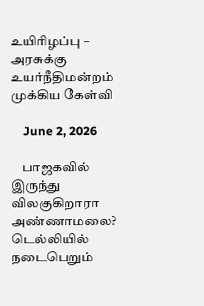உயிரிழப்பு – அரசுக்கு உயர்நீதிமன்றம் முக்கிய கேள்வி

    June 2, 2026

    பாஜகவில் இருந்து விலகுகிறாரா அண்ணாமலை? டெல்லியில் நடைபெறும்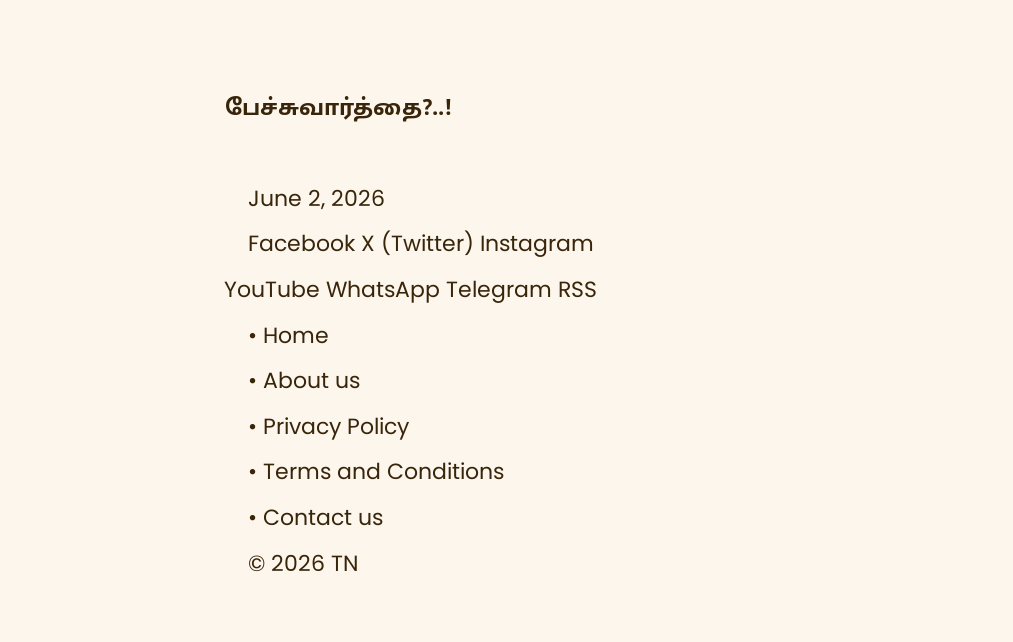பேச்சுவார்த்தை?..!

    June 2, 2026
    Facebook X (Twitter) Instagram YouTube WhatsApp Telegram RSS
    • Home
    • About us
    • Privacy Policy
    • Terms and Conditions
    • Contact us
    © 2026 TN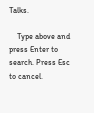Talks.

    Type above and press Enter to search. Press Esc to cancel.